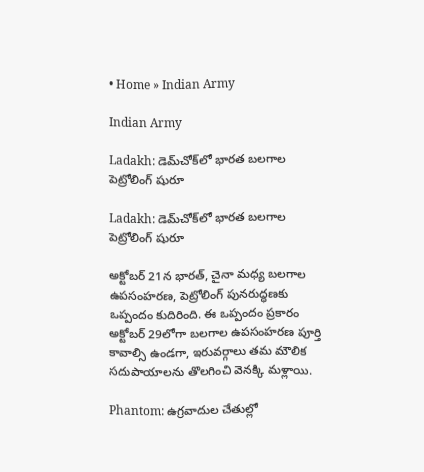• Home » Indian Army

Indian Army

Ladakh: డెమ్‌చోక్‌లో భారత బలగాల పెట్రోలింగ్ షురూ

Ladakh: డెమ్‌చోక్‌లో భారత బలగాల పెట్రోలింగ్ షురూ

అక్టోబర్ 21న భారత్, చైనా మధ్య బలగాల ఉపసంహరణ, పెట్రోలింగ్ పునరుద్ధణకు ఒప్పందం కుదిరింది. ఈ ఒప్పందం ప్రకారం అక్టోబర్ 29లోగా బలగాల ఉపసంహరణ పూర్తి కావాల్సి ఉండగా, ఇరువర్గాలు తమ మౌలిక సదుపాయాలను తొలగించి వెనక్కి మళ్లాయి.

Phantom: ఉగ్రవాదుల చేతుల్లో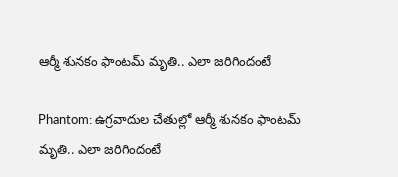ఆర్మీ శునకం ఫాంటమ్ మృతి.. ఎలా జరిగిందంటే

Phantom: ఉగ్రవాదుల చేతుల్లో ఆర్మీ శునకం ఫాంటమ్ మృతి.. ఎలా జరిగిందంటే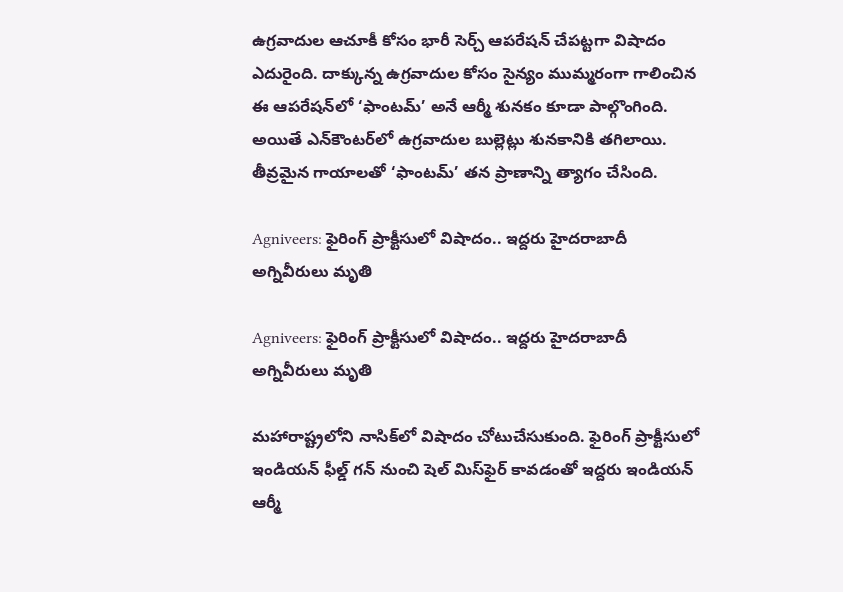ఉగ్రవాదుల ఆచూకీ కోసం భారీ సెర్చ్‌ ఆపరేషన్‌ చేపట్టగా విషాదం ఎదురైంది. దాక్కున్న ఉగ్రవాదుల కోసం సైన్యం ముమ్మరంగా గాలించిన ఈ ఆపరేషన్‌లో ‘ఫాంటమ్’ అనే ఆర్మీ శునకం కూడా పాల్గొంగింది. అయితే ఎన్‌కౌంటర్‌లో ఉగ్రవాదుల బుల్లెట్లు శునకానికి తగిలాయి. తీవ్రమైన గాయాలతో ‘ఫాంటమ్’ తన ప్రాణాన్ని త్యాగం చేసింది.

Agniveers: ఫైరింగ్ ప్రాక్టీసులో విషాదం.. ఇద్దరు హైదరాబాదీ అగ్నివీరులు మృతి

Agniveers: ఫైరింగ్ ప్రాక్టీసులో విషాదం.. ఇద్దరు హైదరాబాదీ అగ్నివీరులు మృతి

మహారాష్ట్రలోని నాసిక్‌లో విషాదం చోటుచేసుకుంది. ఫైరింగ్ ప్రాక్టీసులో ఇండియన్ ఫీల్డ్ గన్ నుంచి షెల్ మిస్‌ఫైర్ కావడంతో ఇద్దరు ఇండియన్ ఆర్మీ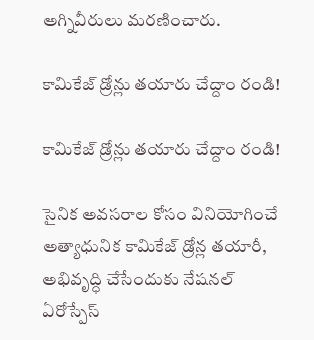అగ్నివీరులు మరణించారు.

కామికేజ్‌ డ్రోన్లు తయారు చేద్దాం రండి!

కామికేజ్‌ డ్రోన్లు తయారు చేద్దాం రండి!

సైనిక అవసరాల కోసం వినియోగించే అత్యాధునిక కామికేజ్‌ డ్రోన్ల తయారీ, అభివృద్ధి చేసేందుకు నేషనల్‌ ఏరోస్పేస్‌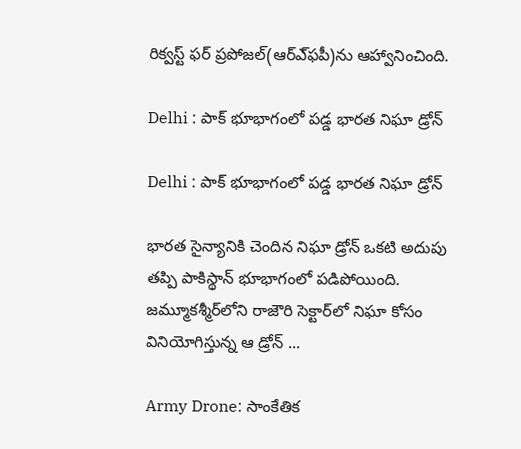రిక్వస్ట్‌ ఫర్‌ ప్రపోజల్‌(ఆర్‌ఎ్‌ఫపీ)ను ఆహ్వానించింది.

Delhi : పాక్‌ భూభాగంలో పడ్డ భారత నిఘా డ్రోన్‌

Delhi : పాక్‌ భూభాగంలో పడ్డ భారత నిఘా డ్రోన్‌

భారత సైన్యానికి చెందిన నిఘా డ్రోన్‌ ఒకటి అదుపు తప్పి పాకిస్థాన్‌ భూభాగంలో పడిపోయింది. జమ్మూకశ్మీర్‌లోని రాజౌరి సెక్టార్‌లో నిఘా కోసం వినియోగిస్తున్న ఆ డ్రోన్‌ ...

Army Drone: సాంకేతిక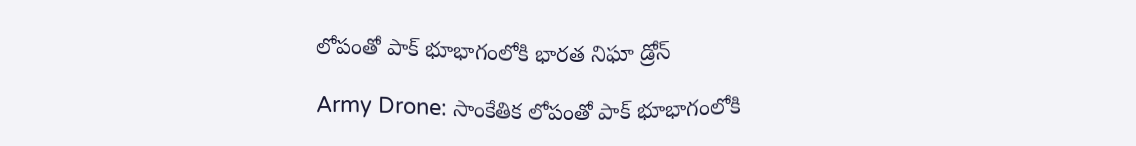లోపంతో పాక్‌ భూభాగంలోకి భారత నిఘా డ్రోన్

Army Drone: సాంకేతిక లోపంతో పాక్‌ భూభాగంలోకి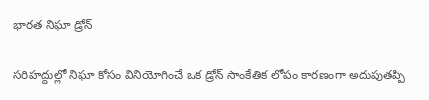భారత నిఘా డ్రోన్

సరిహద్దుల్లో నిఘా కోసం వినియోగించే ఒక డ్రోన్ సాంకేతిక లోపం కారణంగా అదుపుతప్పి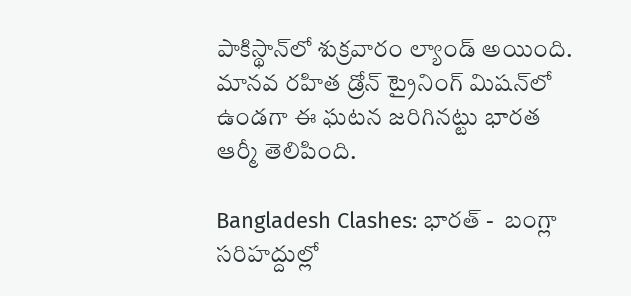పాకిస్థాన్‌లో శుక్రవారం ల్యాండ్ అయింది. మానవ రహిత డ్రోన్ ట్రైనింగ్ మిషన్‌లో ఉండగా ఈ ఘటన జరిగినట్టు భారత ఆర్మీ తెలిపింది.

Bangladesh Clashes: భారత్ -  బంగ్లా సరిహద్దుల్లో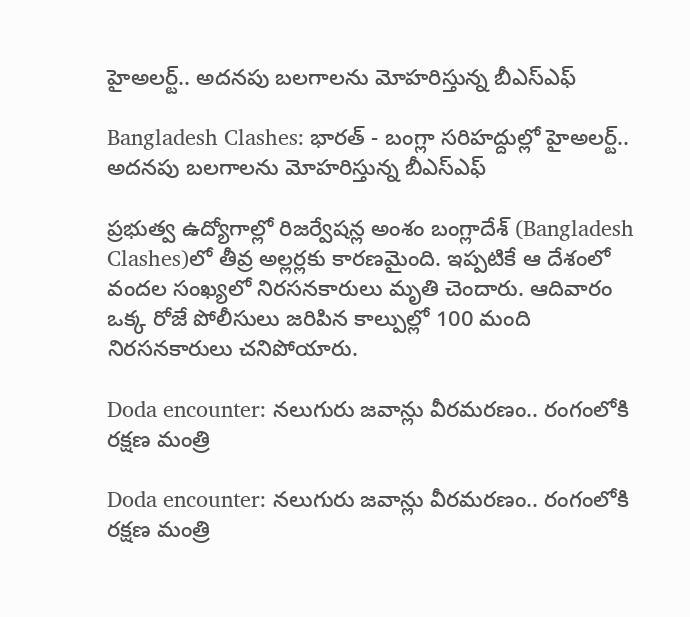హైఅలర్ట్.. అదనపు బలగాలను మోహరిస్తున్న బీఎస్ఎఫ్

Bangladesh Clashes: భారత్ - బంగ్లా సరిహద్దుల్లో హైఅలర్ట్.. అదనపు బలగాలను మోహరిస్తున్న బీఎస్ఎఫ్

ప్రభుత్వ ఉద్యోగాల్లో రిజర్వేషన్ల అంశం బంగ్లాదేశ్‌ (Bangladesh Clashes)లో తీవ్ర అల్లర్లకు కారణమైంది. ఇప్పటికే ఆ దేశంలో వందల సంఖ్యలో నిరసనకారులు మృతి చెందారు. ఆదివారం ఒక్క రోజే పోలీసులు జరిపిన కాల్పుల్లో 100 మంది నిరసనకారులు చనిపోయారు.

Doda encounter: నలుగురు జవాన్లు వీరమరణం.. రంగంలోకి రక్షణ మంత్రి

Doda encounter: నలుగురు జవాన్లు వీరమరణం.. రంగంలోకి రక్షణ మంత్రి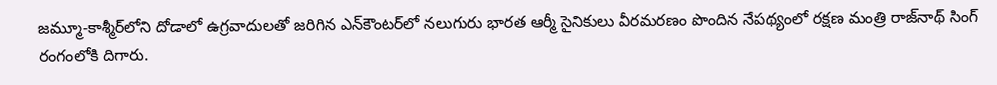జమ్మూ-కాశ్మీర్‌లోని దోడాలో ఉగ్రవాదులతో జరిగిన ఎన్‌కౌంటర్‌లో నలుగురు భారత ఆర్మీ సైనికులు వీరమరణం పొందిన నేపథ్యంలో రక్షణ మంత్రి రాజ్‌నాథ్ సింగ్ రంగంలోకి దిగారు.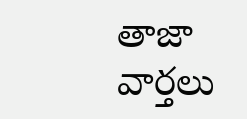తాజా వార్తలు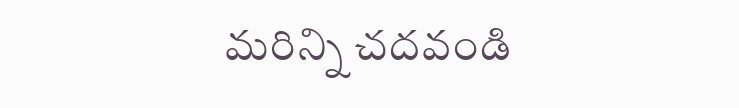మరిన్ని చదవండి